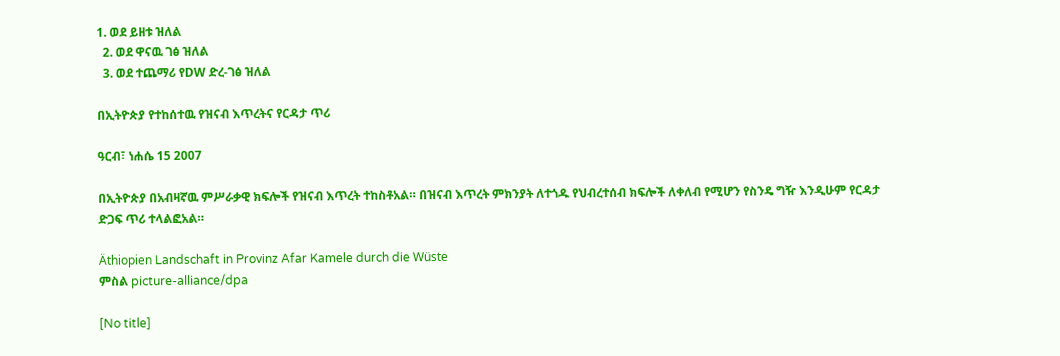1. ወደ ይዘቱ ዝለል
  2. ወደ ዋናዉ ገፅ ዝለል
  3. ወደ ተጨማሪ የDW ድረ-ገፅ ዝለል

በኢትዮጵያ የተከሰተዉ የዝናብ እጥረትና የርዳታ ጥሪ

ዓርብ፣ ነሐሴ 15 2007

በኢትዮጵያ በአብዛኛዉ ምሥራቃዊ ክፍሎች የዝናብ እጥረት ተከስቶአል። በዝናብ እጥረት ምክንያት ለተጎዱ የህብረተሰብ ክፍሎች ለቀለብ የሚሆን የስንዴ ግዥ እንዲሁም የርዳታ ድጋፍ ጥሪ ተላልፎአል።

Äthiopien Landschaft in Provinz Afar Kamele durch die Wüste
ምስል picture-alliance/dpa

[No title]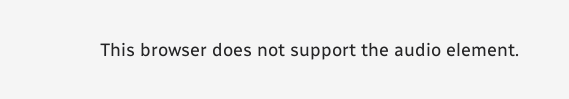This browser does not support the audio element.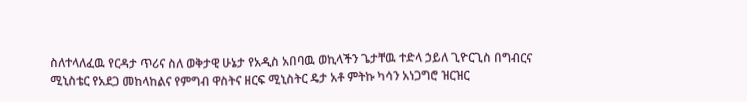ስለተላለፈዉ የርዳታ ጥሪና ስለ ወቅታዊ ሁኔታ የአዲስ አበባዉ ወኪላችን ጌታቸዉ ተድላ ኃይለ ጊዮርጊስ በግብርና ሚኒስቴር የአደጋ መከላከልና የምግብ ዋስትና ዘርፍ ሚኒስትር ዴታ አቶ ምትኩ ካሳን አነጋግሮ ዝርዝር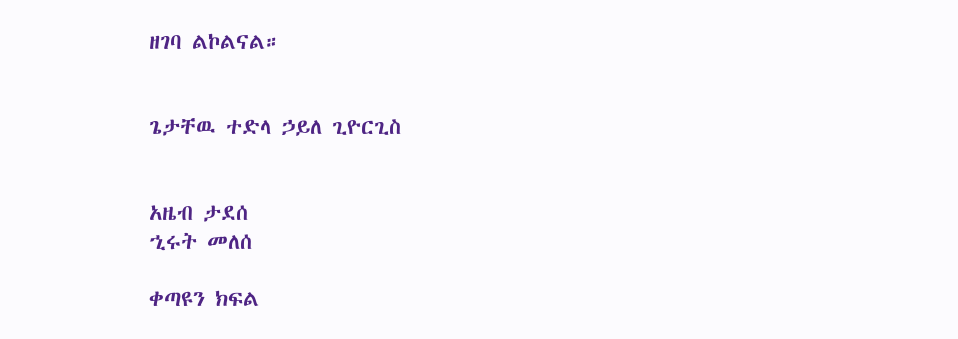ዘገባ ልኮልናል።


ጌታቸዉ ተድላ ኃይለ ጊዮርጊስ


አዜብ ታደሰ
ኂሩት መለሰ

ቀጣዩን ክፍል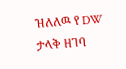ዝለለዉ የ DW ታላቅ ዘገባ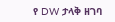የ DW ታላቅ ዘገባ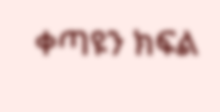ቀጣዩን ክፍል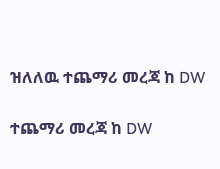ዝለለዉ ተጨማሪ መረጃ ከ DW

ተጨማሪ መረጃ ከ DW